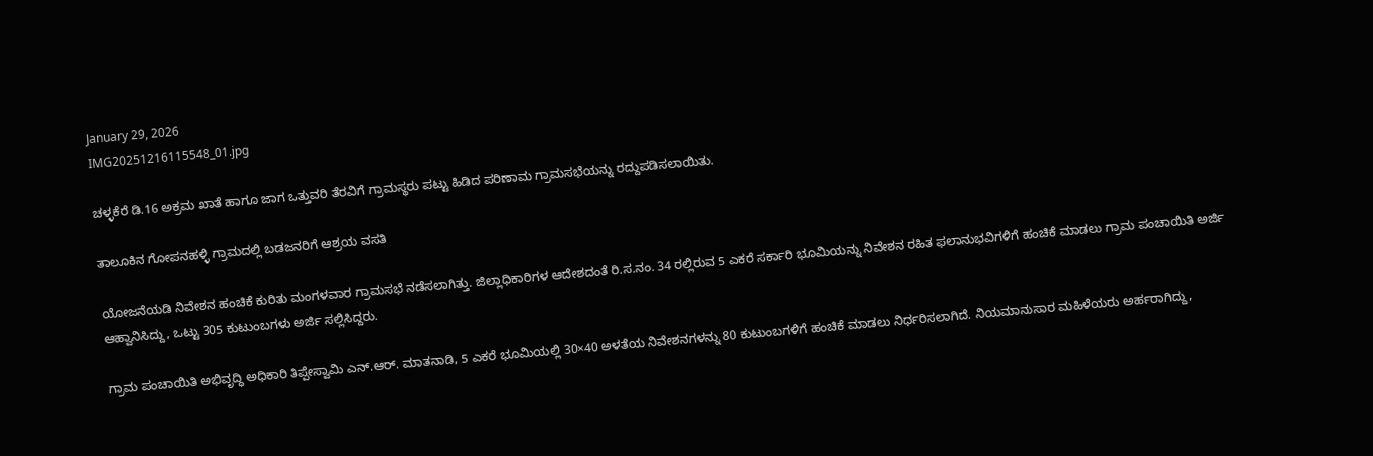January 29, 2026
IMG20251216115548_01.jpg

ಚಳ್ಳಕೆರೆ ಡಿ.16 ಅಕ್ರಮ ಖಾತೆ ಹಾಗೂ ಜಾಗ ಒತ್ತುವರಿ ತೆರವಿಗೆ ಗ್ರಾಮಸ್ಥರು ಪಟ್ಟು ಹಿಡಿದ ಪರಿಣಾಮ ಗ್ರಾಮಸಭೆಯನ್ನು ರದ್ದುಪಡಿಸಲಾಯಿತು.

ತಾಲೂಕಿನ ಗೋಪನಹಳ್ಳಿ ಗ್ರಾಮದಲ್ಲಿ ಬಡಜನರಿಗೆ ಆಶ್ರಯ ವಸತಿ

ಯೋಜನೆಯಡಿ ನಿವೇಶನ ಹಂಚಿಕೆ ಕುರಿತು ಮಂಗಳವಾರ ಗ್ರಾಮಸಭೆ ನಡೆಸಲಾಗಿತ್ತು. ಜಿಲ್ಲಾಧಿಕಾರಿಗಳ ಆದೇಶದಂತೆ ರಿ.ಸ.ನಂ. 34 ರಲ್ಲಿರುವ 5 ಎಕರೆ ಸರ್ಕಾರಿ ಭೂಮಿಯನ್ನು ನಿವೇಶನ ರಹಿತ ಫಲಾನುಭವಿಗಳಿಗೆ ಹಂಚಿಕೆ ಮಾಡಲು ಗ್ರಾಮ ಪಂಚಾಯಿತಿ ಅರ್ಜಿ ಆಹ್ವಾನಿಸಿದ್ದು, ಒಟ್ಟು 305 ಕುಟುಂಬಗಳು ಅರ್ಜಿ ಸಲ್ಲಿಸಿದ್ದರು.

ಗ್ರಾಮ ಪಂಚಾಯಿತಿ ಅಭಿವೃದ್ಧಿ ಅಧಿಕಾರಿ ತಿಪ್ಪೇಸ್ವಾಮಿ ಎನ್.ಆರ್. ಮಾತನಾಡಿ, 5 ಎಕರೆ ಭೂಮಿಯಲ್ಲಿ 30×40 ಅಳತೆಯ ನಿವೇಶನಗಳನ್ನು 80 ಕುಟುಂಬಗಳಿಗೆ ಹಂಚಿಕೆ ಮಾಡಲು ನಿರ್ಧರಿಸಲಾಗಿದೆ. ನಿಯಮಾನುಸಾರ ಮಹಿಳೆಯರು ಅರ್ಹರಾಗಿದ್ದು,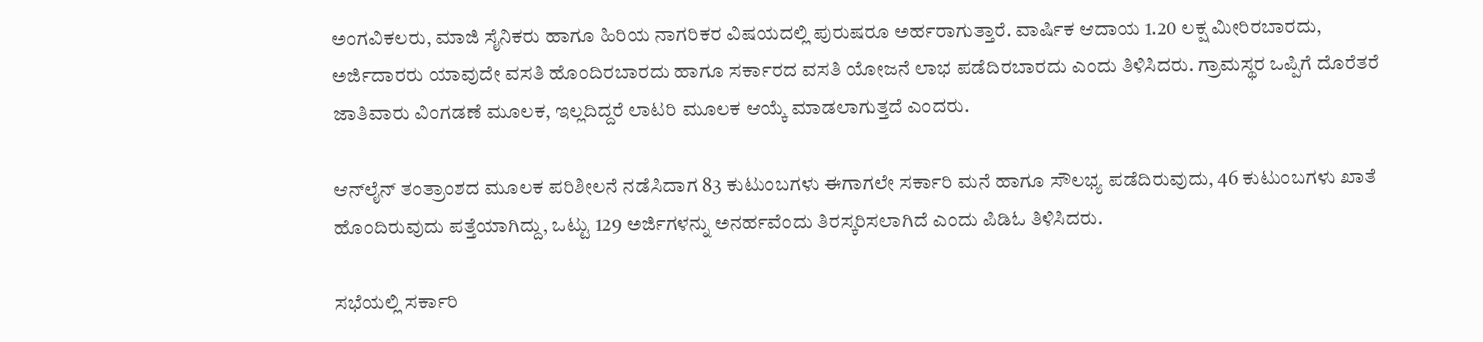ಅಂಗವಿಕಲರು, ಮಾಜಿ ಸೈನಿಕರು ಹಾಗೂ ಹಿರಿಯ ನಾಗರಿಕರ ವಿಷಯದಲ್ಲಿ ಪುರುಷರೂ ಅರ್ಹರಾಗುತ್ತಾರೆ. ವಾರ್ಷಿಕ ಆದಾಯ 1.20 ಲಕ್ಷ ಮೀರಿರಬಾರದು, ಅರ್ಜಿದಾರರು ಯಾವುದೇ ವಸತಿ ಹೊಂದಿರಬಾರದು ಹಾಗೂ ಸರ್ಕಾರದ ವಸತಿ ಯೋಜನೆ ಲಾಭ ಪಡೆದಿರಬಾರದು ಎಂದು ತಿಳಿಸಿದರು. ಗ್ರಾಮಸ್ಥರ ಒಪ್ಪಿಗೆ ದೊರೆತರೆ ಜಾತಿವಾರು ವಿಂಗಡಣೆ ಮೂಲಕ, ಇಲ್ಲದಿದ್ದರೆ ಲಾಟರಿ ಮೂಲಕ ಆಯ್ಕೆ ಮಾಡಲಾಗುತ್ತದೆ ಎಂದರು.

ಆನ್‌ಲೈನ್ ತಂತ್ರಾಂಶದ ಮೂಲಕ ಪರಿಶೀಲನೆ ನಡೆಸಿದಾಗ 83 ಕುಟುಂಬಗಳು ಈಗಾಗಲೇ ಸರ್ಕಾರಿ ಮನೆ ಹಾಗೂ ಸೌಲಭ್ಯ ಪಡೆದಿರುವುದು, 46 ಕುಟುಂಬಗಳು ಖಾತೆ ಹೊಂದಿರುವುದು ಪತ್ತೆಯಾಗಿದ್ದು, ಒಟ್ಟು 129 ಅರ್ಜಿಗಳನ್ನು ಅನರ್ಹವೆಂದು ತಿರಸ್ಕರಿಸಲಾಗಿದೆ ಎಂದು ಪಿಡಿಓ ತಿಳಿಸಿದರು.

ಸಭೆಯಲ್ಲಿ ಸರ್ಕಾರಿ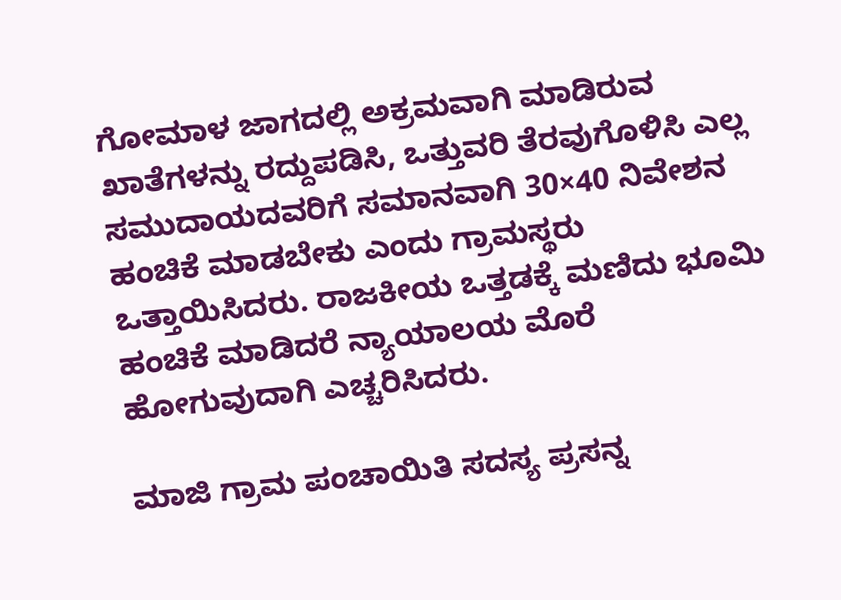ಗೋಮಾಳ ಜಾಗದಲ್ಲಿ ಅಕ್ರಮವಾಗಿ ಮಾಡಿರುವ ಖಾತೆಗಳನ್ನು ರದ್ದುಪಡಿಸಿ, ಒತ್ತುವರಿ ತೆರವುಗೊಳಿಸಿ ಎಲ್ಲ ಸಮುದಾಯದವರಿಗೆ ಸಮಾನವಾಗಿ 30×40 ನಿವೇಶನ ಹಂಚಿಕೆ ಮಾಡಬೇಕು ಎಂದು ಗ್ರಾಮಸ್ಥರು ಒತ್ತಾಯಿಸಿದರು. ರಾಜಕೀಯ ಒತ್ತಡಕ್ಕೆ ಮಣಿದು ಭೂಮಿ ಹಂಚಿಕೆ ಮಾಡಿದರೆ ನ್ಯಾಯಾಲಯ ಮೊರೆ ಹೋಗುವುದಾಗಿ ಎಚ್ಚರಿಸಿದರು.

ಮಾಜಿ ಗ್ರಾಮ ಪಂಚಾಯಿತಿ ಸದಸ್ಯ ಪ್ರಸನ್ನ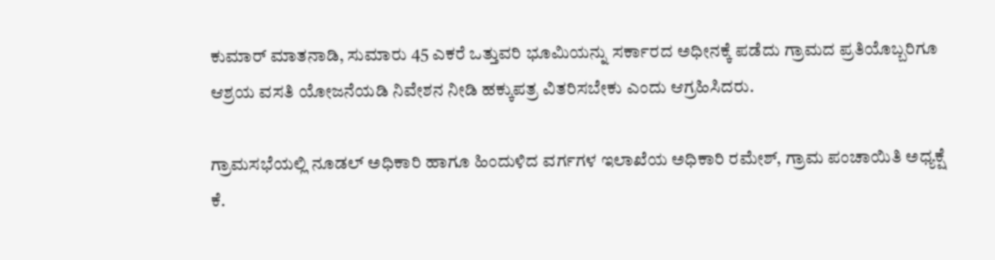ಕುಮಾರ್ ಮಾತನಾಡಿ, ಸುಮಾರು 45 ಎಕರೆ ಒತ್ತುವರಿ ಭೂಮಿಯನ್ನು ಸರ್ಕಾರದ ಅಧೀನಕ್ಕೆ ಪಡೆದು ಗ್ರಾಮದ ಪ್ರತಿಯೊಬ್ಬರಿಗೂ ಆಶ್ರಯ ವಸತಿ ಯೋಜನೆಯಡಿ ನಿವೇಶನ ನೀಡಿ ಹಕ್ಕುಪತ್ರ ವಿತರಿಸಬೇಕು ಎಂದು ಆಗ್ರಹಿಸಿದರು.

ಗ್ರಾಮಸಭೆಯಲ್ಲಿ ನೂಡಲ್ ಅಧಿಕಾರಿ ಹಾಗೂ ಹಿಂದುಳಿದ ವರ್ಗಗಳ ಇಲಾಖೆಯ ಅಧಿಕಾರಿ ರಮೇಶ್, ಗ್ರಾಮ ಪಂಚಾಯಿತಿ ಅಧ್ಯಕ್ಷೆ ಕೆ.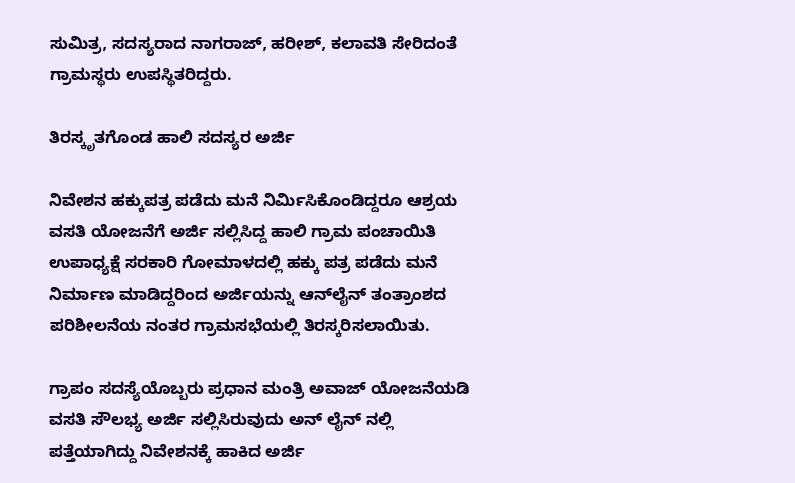ಸುಮಿತ್ರ, ಸದಸ್ಯರಾದ ನಾಗರಾಜ್, ಹರೀಶ್, ಕಲಾವತಿ ಸೇರಿದಂತೆ ಗ್ರಾಮಸ್ಥರು ಉಪಸ್ಥಿತರಿದ್ದರು.

ತಿರಸ್ಕೃತಗೊಂಡ ಹಾಲಿ ಸದಸ್ಯರ ಅರ್ಜಿ

ನಿವೇಶನ ಹಕ್ಕುಪತ್ರ ಪಡೆದು ಮನೆ ನಿರ್ಮಿಸಿಕೊಂಡಿದ್ದರೂ ಆಶ್ರಯ ವಸತಿ ಯೋಜನೆಗೆ ಅರ್ಜಿ ಸಲ್ಲಿಸಿದ್ದ ಹಾಲಿ ಗ್ರಾಮ ಪಂಚಾಯಿತಿ ಉಪಾಧ್ಯಕ್ಷೆ ಸರಕಾರಿ ಗೋಮಾಳದಲ್ಲಿ ಹಕ್ಕು ಪತ್ರ ಪಡೆದು ಮನೆ ನಿರ್ಮಾಣ ಮಾಡಿದ್ದರಿಂದ ಅರ್ಜಿಯನ್ನು ಆನ್‌ಲೈನ್ ತಂತ್ರಾಂಶದ ಪರಿಶೀಲನೆಯ ನಂತರ ಗ್ರಾಮಸಭೆಯಲ್ಲಿ ತಿರಸ್ಕರಿಸಲಾಯಿತು.

ಗ್ರಾಪಂ ಸದಸ್ಯೆಯೊಬ್ಬರು ಪ್ರಧಾನ ಮಂತ್ರಿ ಅವಾಜ್ ಯೋಜನೆಯಡಿ ವಸತಿ ಸೌಲಭ್ಯ ಅರ್ಜಿ ಸಲ್ಲಿಸಿರುವುದು ಅನ್ ಲೈನ್ ನಲ್ಲಿ ಪತ್ತೆಯಾಗಿದ್ದು ನಿವೇಶನಕ್ಕೆ ಹಾಕಿದ ಅರ್ಜಿ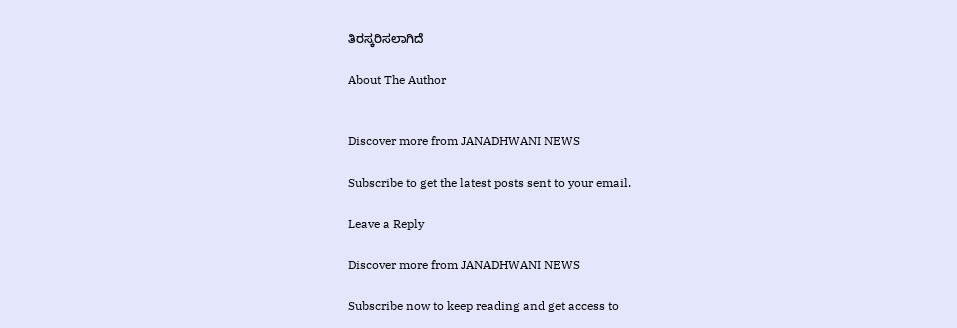ತಿರಸ್ಕರಿಸಲಾಗಿದೆ

About The Author


Discover more from JANADHWANI NEWS

Subscribe to get the latest posts sent to your email.

Leave a Reply

Discover more from JANADHWANI NEWS

Subscribe now to keep reading and get access to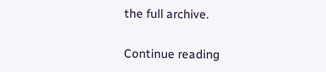the full archive.

Continue reading